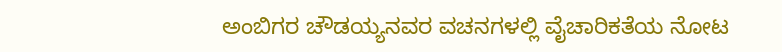ಅಂಬಿಗರ ಚೌಡಯ್ಯನವರ ವಚನಗಳಲ್ಲಿ ವೈಚಾರಿಕತೆಯ ನೋಟ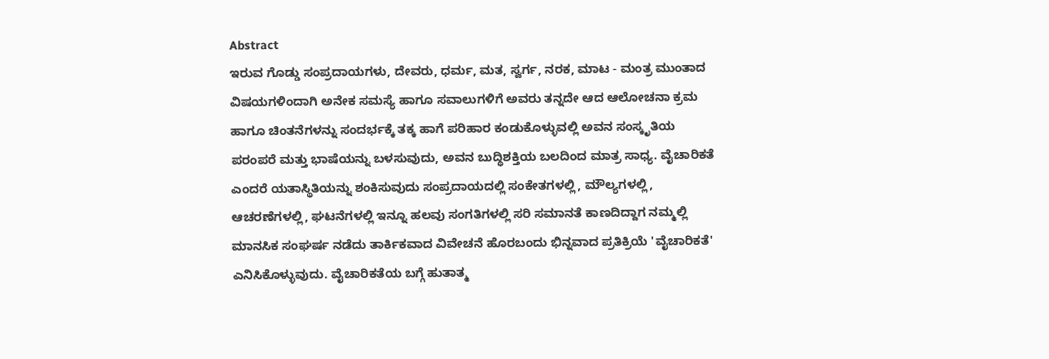Abstract
ಇರುವ ಗೊಡ್ಡು ಸಂಪ್ರದಾಯಗಳು, ದೇವರು, ಧರ್ಮ, ಮತ, ಸ್ವರ್ಗ, ನರಕ, ಮಾಟ - ಮಂತ್ರ ಮುಂತಾದ ವಿಷಯಗಳಿಂದಾಗಿ ಅನೇಕ ಸಮಸ್ಯೆ ಹಾಗೂ ಸವಾಲುಗಳಿಗೆ ಅವರು ತನ್ನದೇ ಆದ ಆಲೋಚನಾ ಕ್ರಮ ಹಾಗೂ ಚಿಂತನೆಗಳನ್ನು ಸಂದರ್ಭಕ್ಕೆ ತಕ್ಕ ಹಾಗೆ ಪರಿಹಾರ ಕಂಡುಕೊಳ್ಳುವಲ್ಲಿ ಅವನ ಸಂಸ್ಕೃತಿಯ ಪರಂಪರೆ ಮತ್ತು ಭಾಷೆಯನ್ನು ಬಳಸುವುದು, ಅವನ ಬುದ್ಧಿಶಕ್ತಿಯ ಬಲದಿಂದ ಮಾತ್ರ ಸಾಧ್ಯ. ವೈಚಾರಿಕತೆ ಎಂದರೆ ಯತಾಸ್ಥಿತಿಯನ್ನು ಶಂಕಿಸುವುದು ಸಂಪ್ರದಾಯದಲ್ಲಿ ಸಂಕೇತಗಳಲ್ಲಿ, ಮೌಲ್ಯಗಳಲ್ಲಿ, ಆಚರಣೆಗಳಲ್ಲಿ, ಘಟನೆಗಳಲ್ಲಿ ಇನ್ನೂ ಹಲವು ಸಂಗತಿಗಳಲ್ಲಿ ಸರಿ ಸಮಾನತೆ ಕಾಣದಿದ್ದಾಗ ನಮ್ಮಲ್ಲಿ ಮಾನಸಿಕ ಸಂಘರ್ಷ ನಡೆದು ತಾರ್ಕಿಕವಾದ ವಿವೇಚನೆ ಹೊರಬಂದು ಭಿನ್ನವಾದ ಪ್ರತಿಕ್ರಿಯೆ 'ವೈಚಾರಿಕತೆ' ಎನಿಸಿಕೊಳ್ಳುವುದು. ವೈಚಾರಿಕತೆಯ ಬಗ್ಗೆ ಹುತಾತ್ಮ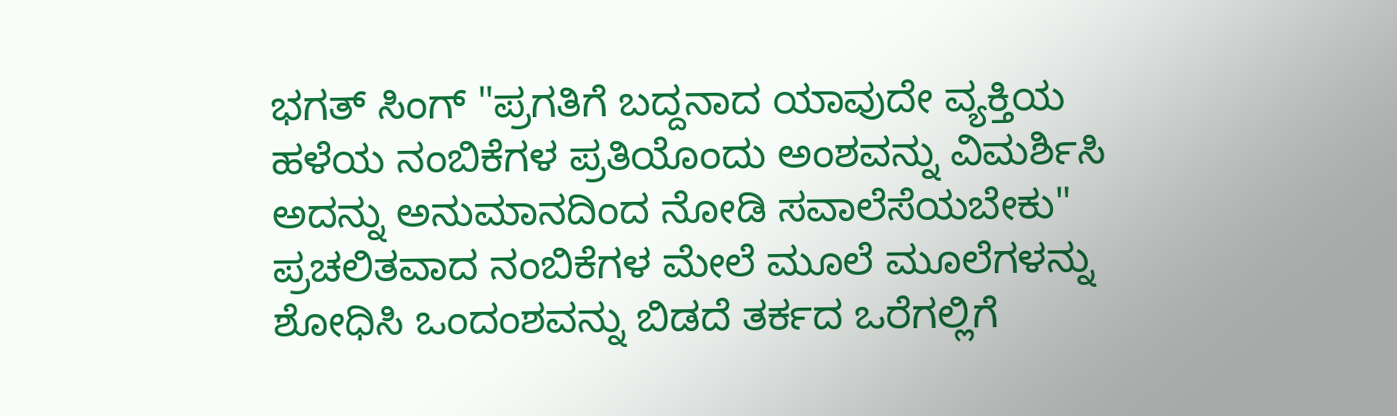ಭಗತ್ ಸಿಂಗ್ "ಪ್ರಗತಿಗೆ ಬದ್ದನಾದ ಯಾವುದೇ ವ್ಯಕ್ತಿಯ ಹಳೆಯ ನಂಬಿಕೆಗಳ ಪ್ರತಿಯೊಂದು ಅಂಶವನ್ನು ವಿಮರ್ಶಿಸಿ ಅದನ್ನು ಅನುಮಾನದಿಂದ ನೋಡಿ ಸವಾಲೆಸೆಯಬೇಕು" ಪ್ರಚಲಿತವಾದ ನಂಬಿಕೆಗಳ ಮೇಲೆ ಮೂಲೆ ಮೂಲೆಗಳನ್ನು ಶೋಧಿಸಿ ಒಂದಂಶವನ್ನು ಬಿಡದೆ ತರ್ಕದ ಒರೆಗಲ್ಲಿಗೆ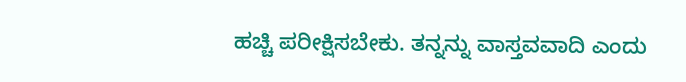ಹಚ್ಚಿ ಪರೀಕ್ಷಿಸಬೇಕು. ತನ್ನನ್ನು ವಾಸ್ತವವಾದಿ ಎಂದು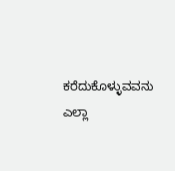ಕರೆದುಕೊಳ್ಳುವವನು ಎಲ್ಲಾ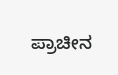ಪ್ರಾಚೀನ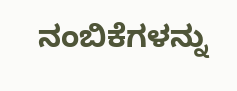ನಂಬಿಕೆಗಳನ್ನು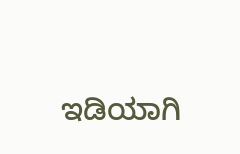ಇಡಿಯಾಗಿ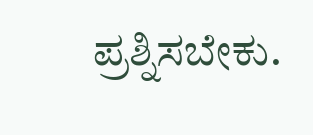ಪ್ರಶ್ನಿಸಬೇಕು.